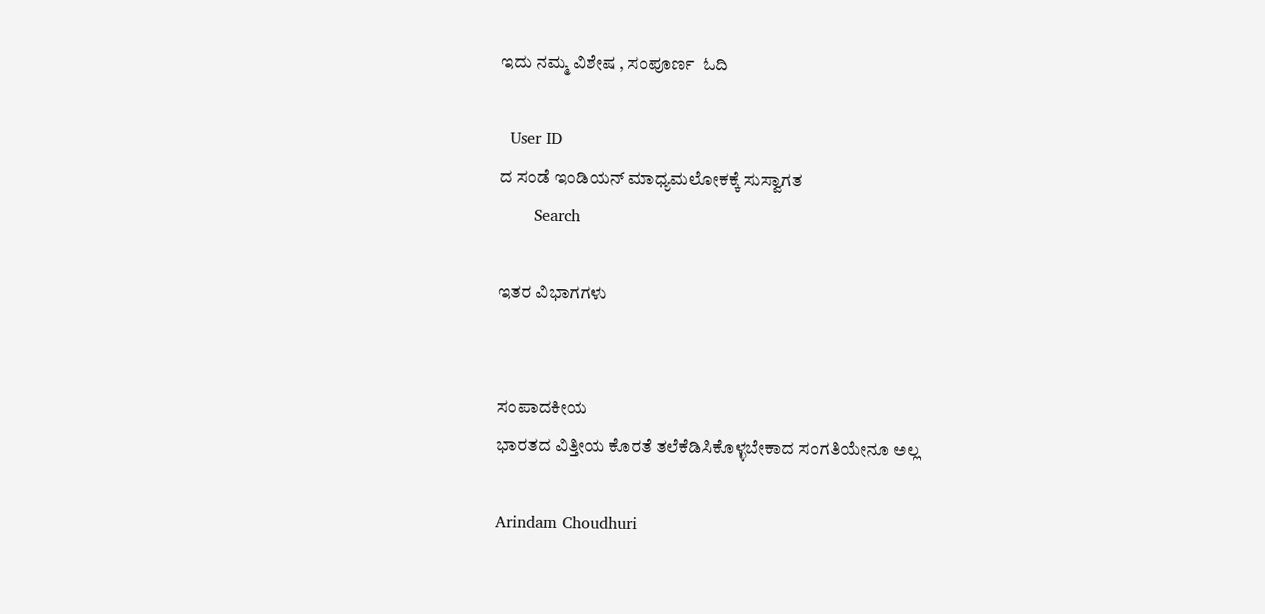ಇದು ನಮ್ಮ ವಿಶೇಷ , ಸಂಪೂರ್ಣ  ಓದಿ

  User ID
ದ ಸಂಡೆ ಇಂಡಿಯನ್ ಮಾಧ್ಯಮಲೋಕಕ್ಕೆ ಸುಸ್ವಾಗತ
       Search

ಇತರ ವಿಭಾಗಗಳು


ಸಂಪಾದಕೀಯ
ಭಾರತದ ವಿತ್ತೀಯ ಕೊರತೆ ತಲೆಕೆಡಿಸಿಕೊಳ್ಳಬೇಕಾದ ಸಂಗತಿಯೇನೂ ಅಲ್ಲ

Arindam Choudhuri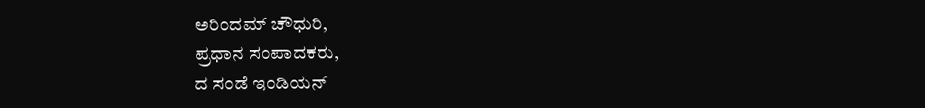ಅರಿಂದಮ್ ಚೌಧುರಿ,
ಪ್ರಧಾನ ಸಂಪಾದಕರು,
ದ ಸಂಡೆ ಇಂಡಿಯನ್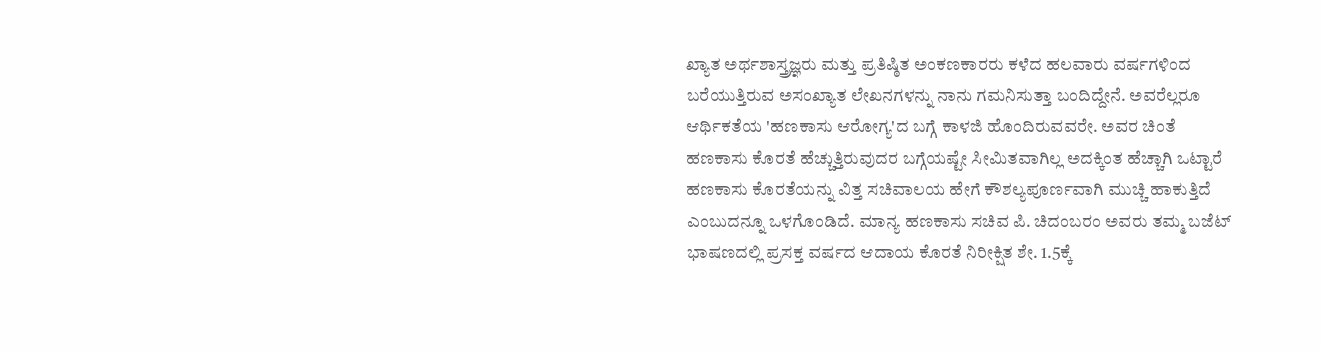ಖ್ಯಾತ ಅರ್ಥಶಾಸ್ತ್ರಜ್ಞರು ಮತ್ತು ಪ್ರತಿಷ್ಠಿತ ಅಂಕಣಕಾರರು ಕಳೆದ ಹಲವಾರು ವರ್ಷಗಳಿಂದ ಬರೆಯುತ್ತಿರುವ ಅಸಂಖ್ಯಾತ ಲೇಖನಗಳನ್ನು ನಾನು ಗಮನಿಸುತ್ತಾ ಬಂದಿದ್ದೇನೆ. ಅವರೆಲ್ಲರೂ ಆರ್ಥಿಕತೆಯ 'ಹಣಕಾಸು ಆರೋಗ್ಯ'ದ ಬಗ್ಗೆ ಕಾಳಜಿ ಹೊಂದಿರುವವರೇ. ಅವರ ಚಿಂತೆ ಹಣಕಾಸು ಕೊರತೆ ಹೆಚ್ಚುತ್ತಿರುವುದರ ಬಗ್ಗೆಯಷ್ಟೇ ಸೀಮಿತವಾಗಿಲ್ಲ ಅದಕ್ಕಿಂತ ಹೆಚ್ಚಾಗಿ ಒಟ್ಟಾರೆ ಹಣಕಾಸು ಕೊರತೆಯನ್ನು ವಿತ್ತ ಸಚಿವಾಲಯ ಹೇಗೆ ಕೌಶಲ್ಯಪೂರ್ಣವಾಗಿ ಮುಚ್ಚಿ ಹಾಕುತ್ತಿದೆ ಎಂಬುದನ್ನೂ ಒಳಗೊಂಡಿದೆ. ಮಾನ್ಯ ಹಣಕಾಸು ಸಚಿವ ಪಿ. ಚಿದಂಬರಂ ಅವರು ತಮ್ಮ ಬಜೆಟ್ ಭಾಷಣದಲ್ಲಿ ಪ್ರಸಕ್ತ ವರ್ಷದ ಆದಾಯ ಕೊರತೆ ನಿರೀಕ್ಷಿತ ಶೇ. 1.5ಕ್ಕೆ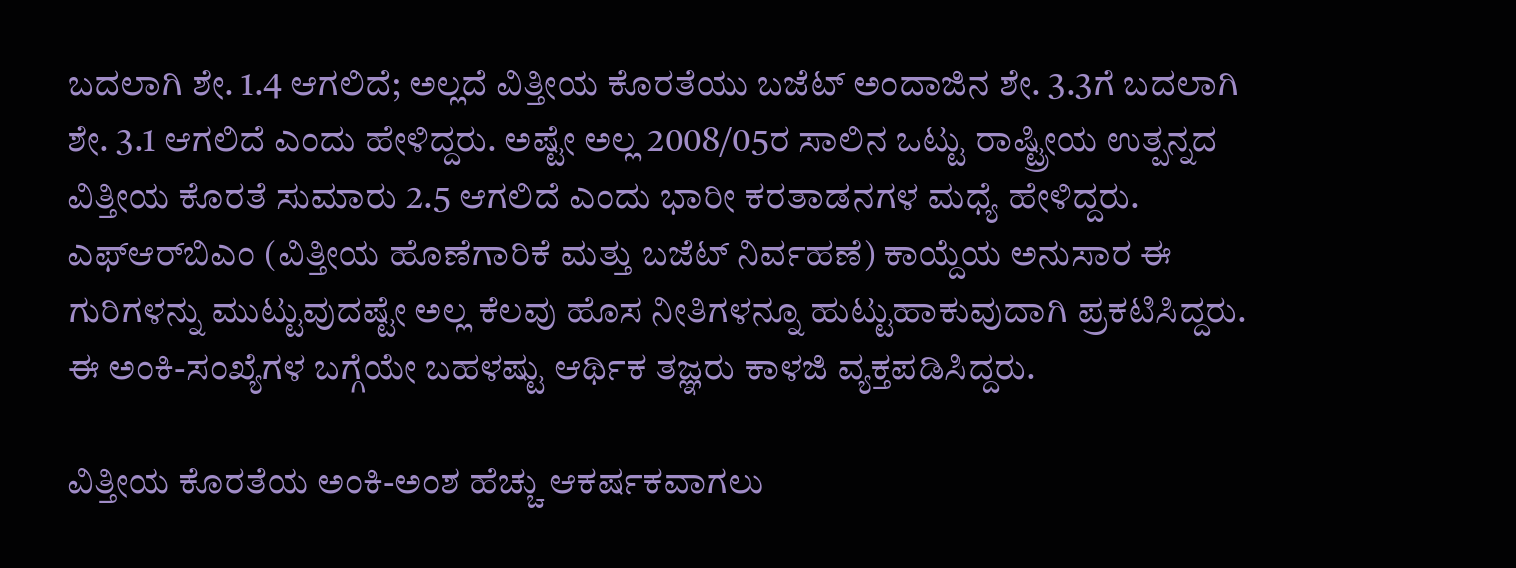ಬದಲಾಗಿ ಶೇ. 1.4 ಆಗಲಿದೆ; ಅಲ್ಲದೆ ವಿತ್ತೀಯ ಕೊರತೆಯು ಬಜೆಟ್ ಅಂದಾಜಿನ ಶೇ. 3.3ಗೆ ಬದಲಾಗಿ ಶೇ. 3.1 ಆಗಲಿದೆ ಎಂದು ಹೇಳಿದ್ದರು. ಅಷ್ಟೇ ಅಲ್ಲ 2008/05ರ ಸಾಲಿನ ಒಟ್ಟು ರಾಷ್ಟ್ರೀಯ ಉತ್ಪನ್ನದ ವಿತ್ತೀಯ ಕೊರತೆ ಸುಮಾರು 2.5 ಆಗಲಿದೆ ಎಂದು ಭಾರೀ ಕರತಾಡನಗಳ ಮಧ್ಯೆ ಹೇಳಿದ್ದರು. ಎಫ್‌ಆರ್‌ಬಿಎಂ (ವಿತ್ತೀಯ ಹೊಣೆಗಾರಿಕೆ ಮತ್ತು ಬಜೆಟ್ ನಿರ್ವಹಣೆ) ಕಾಯ್ದೆಯ ಅನುಸಾರ ಈ ಗುರಿಗಳನ್ನು ಮುಟ್ಟುವುದಷ್ಟೇ ಅಲ್ಲ ಕೆಲವು ಹೊಸ ನೀತಿಗಳನ್ನೂ ಹುಟ್ಟುಹಾಕುವುದಾಗಿ ಪ್ರಕಟಿಸಿದ್ದರು. ಈ ಅಂಕಿ-ಸಂಖ್ಯೆಗಳ ಬಗ್ಗೆಯೇ ಬಹಳಷ್ಟು ಆರ್ಥಿಕ ತಜ್ಞರು ಕಾಳಜಿ ವ್ಯಕ್ತಪಡಿಸಿದ್ದರು.

ವಿತ್ತೀಯ ಕೊರತೆಯ ಅಂಕಿ-ಅಂಶ ಹೆಚ್ಚು ಆಕರ್ಷಕವಾಗಲು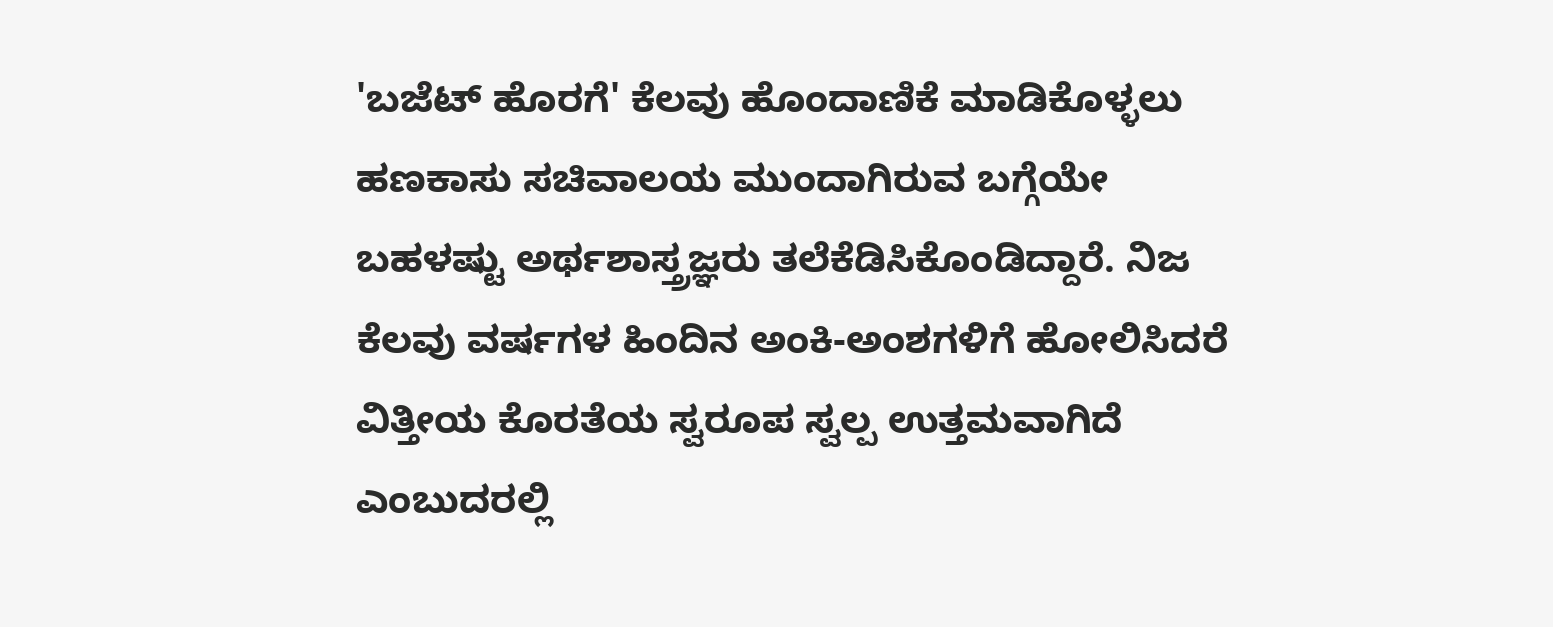'ಬಜೆಟ್ ಹೊರಗೆ' ಕೆಲವು ಹೊಂದಾಣಿಕೆ ಮಾಡಿಕೊಳ್ಳಲು ಹಣಕಾಸು ಸಚಿವಾಲಯ ಮುಂದಾಗಿರುವ ಬಗ್ಗೆಯೇ ಬಹಳಷ್ಟು ಅರ್ಥಶಾಸ್ತ್ರಜ್ಞರು ತಲೆಕೆಡಿಸಿಕೊಂಡಿದ್ದಾರೆ. ನಿಜ ಕೆಲವು ವರ್ಷಗಳ ಹಿಂದಿನ ಅಂಕಿ-ಅಂಶಗಳಿಗೆ ಹೋಲಿಸಿದರೆ ವಿತ್ತೀಯ ಕೊರತೆಯ ಸ್ವರೂಪ ಸ್ವಲ್ಪ ಉತ್ತಮವಾಗಿದೆ ಎಂಬುದರಲ್ಲಿ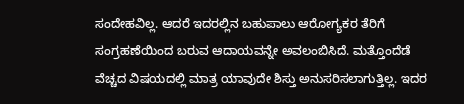ಸಂದೇಹವಿಲ್ಲ. ಆದರೆ ಇದರಲ್ಲಿನ ಬಹುಪಾಲು ಆರೋಗ್ಯಕರ ತೆರಿಗೆ ಸಂಗ್ರಹಣೆಯಿಂದ ಬರುವ ಆದಾಯವನ್ನೇ ಅವಲಂಬಿಸಿದೆ. ಮತ್ತೊಂದೆಡೆ ವೆಚ್ಚದ ವಿಷಯದಲ್ಲಿ ಮಾತ್ರ ಯಾವುದೇ ಶಿಸ್ತು ಅನುಸರಿಸಲಾಗುತ್ತಿಲ್ಲ. ಇದರ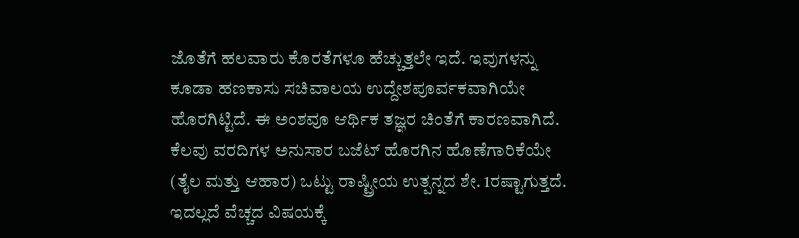ಜೊತೆಗೆ ಹಲವಾರು ಕೊರತೆಗಳೂ ಹೆಚ್ಚುತ್ತಲೇ ಇದೆ. ಇವುಗಳನ್ನು ಕೂಡಾ ಹಣಕಾಸು ಸಚಿವಾಲಯ ಉದ್ದೇಶಪೂರ್ವಕವಾಗಿಯೇ ಹೊರಗಿಟ್ಟಿದೆ. ಈ ಅಂಶವೂ ಆರ್ಥಿಕ ತಜ್ಞರ ಚಿಂತೆಗೆ ಕಾರಣವಾಗಿದೆ. ಕೆಲವು ವರದಿಗಳ ಅನುಸಾರ ಬಜೆಟ್ ಹೊರಗಿನ ಹೊಣೆಗಾರಿಕೆಯೇ (ತೈಲ ಮತ್ತು ಆಹಾರ) ಒಟ್ಟು ರಾಷ್ಟ್ರೀಯ ಉತ್ಪನ್ನದ ಶೇ. 1ರಷ್ಟಾಗುತ್ತದೆ. ಇದಲ್ಲದೆ ವೆಚ್ಚದ ವಿಷಯಕ್ಕೆ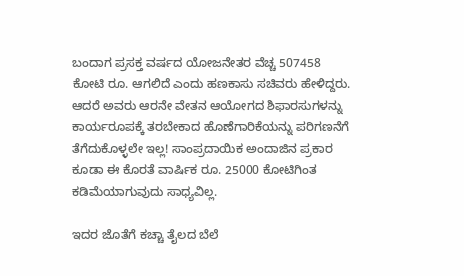ಬಂದಾಗ ಪ್ರಸಕ್ತ ವರ್ಷದ ಯೋಜನೇತರ ವೆಚ್ಚ 507458 ಕೋಟಿ ರೂ. ಆಗಲಿದೆ ಎಂದು ಹಣಕಾಸು ಸಚಿವರು ಹೇಳಿದ್ದರು. ಆದರೆ ಅವರು ಆರನೇ ವೇತನ ಆಯೋಗದ ಶಿಫಾರಸುಗಳನ್ನು ಕಾರ್ಯರೂಪಕ್ಕೆ ತರಬೇಕಾದ ಹೊಣೆಗಾರಿಕೆಯನ್ನು ಪರಿಗಣನೆಗೆ ತೆಗೆದುಕೊಳ್ಳಲೇ ಇಲ್ಲ! ಸಾಂಪ್ರದಾಯಿಕ ಅಂದಾಜಿನ ಪ್ರಕಾರ ಕೂಡಾ ಈ ಕೊರತೆ ವಾರ್ಷಿಕ ರೂ. 25000 ಕೋಟಿಗಿಂತ ಕಡಿಮೆಯಾಗುವುದು ಸಾಧ್ಯವಿಲ್ಲ.

ಇದರ ಜೊತೆಗೆ ಕಚ್ಚಾ ತೈಲದ ಬೆಲೆ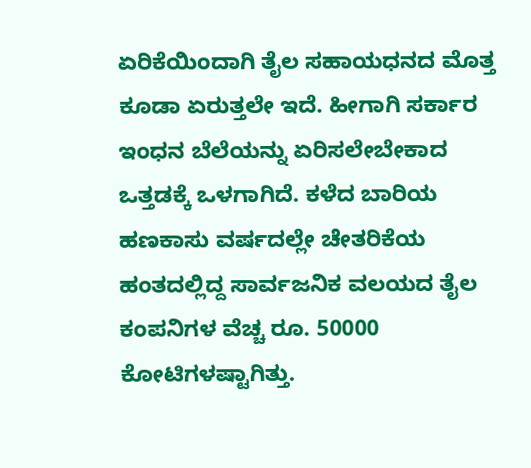ಏರಿಕೆಯಿಂದಾಗಿ ತೈಲ ಸಹಾಯಧನದ ಮೊತ್ತ ಕೂಡಾ ಏರುತ್ತಲೇ ಇದೆ. ಹೀಗಾಗಿ ಸರ್ಕಾರ ಇಂಧನ ಬೆಲೆಯನ್ನು ಏರಿಸಲೇಬೇಕಾದ ಒತ್ತಡಕ್ಕೆ ಒಳಗಾಗಿದೆ. ಕಳೆದ ಬಾರಿಯ ಹಣಕಾಸು ವರ್ಷದಲ್ಲೇ ಚೇತರಿಕೆಯ ಹಂತದಲ್ಲಿದ್ದ ಸಾರ್ವಜನಿಕ ವಲಯದ ತೈಲ ಕಂಪನಿಗಳ ವೆಚ್ಚ ರೂ. 50000 ಕೋಟಿಗಳಷ್ಟಾಗಿತ್ತು.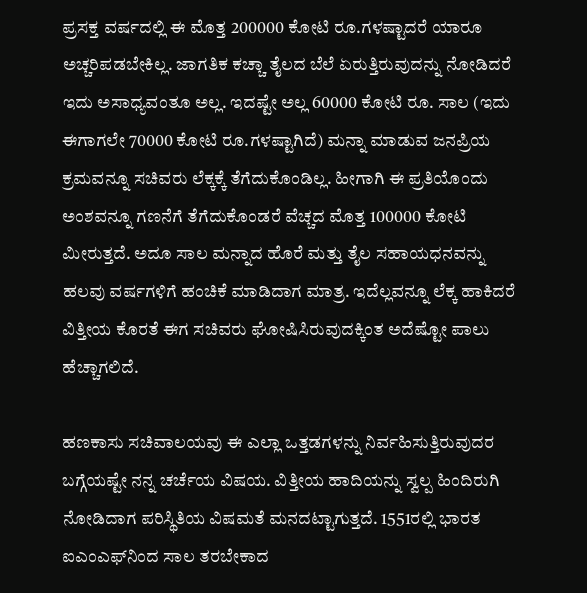ಪ್ರಸಕ್ತ ವರ್ಷದಲ್ಲಿ ಈ ಮೊತ್ತ 200000 ಕೋಟಿ ರೂ.ಗಳಷ್ಟಾದರೆ ಯಾರೂ ಅಚ್ಚರಿಪಡಬೇಕಿಲ್ಲ. ಜಾಗತಿಕ ಕಚ್ಚಾ ತೈಲದ ಬೆಲೆ ಏರುತ್ತಿರುವುದನ್ನು ನೋಡಿದರೆ ಇದು ಅಸಾಧ್ಯವಂತೂ ಅಲ್ಲ. ಇದಷ್ಟೇ ಅಲ್ಲ 60000 ಕೋಟಿ ರೂ. ಸಾಲ (ಇದು ಈಗಾಗಲೇ 70000 ಕೋಟಿ ರೂ.ಗಳಷ್ಟಾಗಿದೆ) ಮನ್ನಾ ಮಾಡುವ ಜನಪ್ರಿಯ ಕ್ರಮವನ್ನೂ ಸಚಿವರು ಲೆಕ್ಕಕ್ಕೆ ತೆಗೆದುಕೊಂಡಿಲ್ಲ. ಹೀಗಾಗಿ ಈ ಪ್ರತಿಯೊಂದು ಅಂಶವನ್ನೂ ಗಣನೆಗೆ ತೆಗೆದುಕೊಂಡರೆ ವೆಚ್ಚದ ಮೊತ್ತ 100000 ಕೋಟಿ ಮೀರುತ್ತದೆ. ಅದೂ ಸಾಲ ಮನ್ನಾದ ಹೊರೆ ಮತ್ತು ತೈಲ ಸಹಾಯಧನವನ್ನು ಹಲವು ವರ್ಷಗಳಿಗೆ ಹಂಚಿಕೆ ಮಾಡಿದಾಗ ಮಾತ್ರ. ಇದೆಲ್ಲವನ್ನೂ ಲೆಕ್ಕ ಹಾಕಿದರೆ ವಿತ್ತೀಯ ಕೊರತೆ ಈಗ ಸಚಿವರು ಘೋಷಿಸಿರುವುದಕ್ಕಿಂತ ಅದೆಷ್ಟೋ ಪಾಲು ಹೆಚ್ಚಾಗಲಿದೆ.

ಹಣಕಾಸು ಸಚಿವಾಲಯವು ಈ ಎಲ್ಲಾ ಒತ್ತಡಗಳನ್ನು ನಿರ್ವಹಿಸುತ್ತಿರುವುದರ ಬಗ್ಗೆಯಷ್ಟೇ ನನ್ನ ಚರ್ಚೆಯ ವಿಷಯ. ವಿತ್ತೀಯ ಹಾದಿಯನ್ನು ಸ್ವಲ್ಪ ಹಿಂದಿರುಗಿ ನೋಡಿದಾಗ ಪರಿಸ್ಥಿತಿಯ ವಿಷಮತೆ ಮನದಟ್ಟಾಗುತ್ತದೆ. 1551ರಲ್ಲಿ ಭಾರತ ಐಎಂಎಫ್‌ನಿಂದ ಸಾಲ ತರಬೇಕಾದ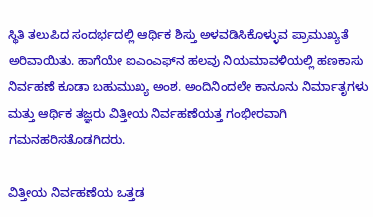ಸ್ಥಿತಿ ತಲುಪಿದ ಸಂದರ್ಭದಲ್ಲಿ ಆರ್ಥಿಕ ಶಿಸ್ತು ಅಳವಡಿಸಿಕೊಳ್ಳುವ ಪ್ರಾಮುಖ್ಯತೆ ಅರಿವಾಯಿತು. ಹಾಗೆಯೇ ಐಎಂಎಫ್‌ನ ಹಲವು ನಿಯಮಾವಳಿಯಲ್ಲಿ ಹಣಕಾಸು ನಿರ್ವಹಣೆ ಕೂಡಾ ಬಹುಮುಖ್ಯ ಅಂಶ. ಅಂದಿನಿಂದಲೇ ಕಾನೂನು ನಿರ್ಮಾತೃಗಳು ಮತ್ತು ಆರ್ಥಿಕ ತಜ್ಞರು ವಿತ್ತೀಯ ನಿರ್ವಹಣೆಯತ್ತ ಗಂಭೀರವಾಗಿ ಗಮನಹರಿಸತೊಡಗಿದರು.

ವಿತ್ತೀಯ ನಿರ್ವಹಣೆಯ ಒತ್ತಡ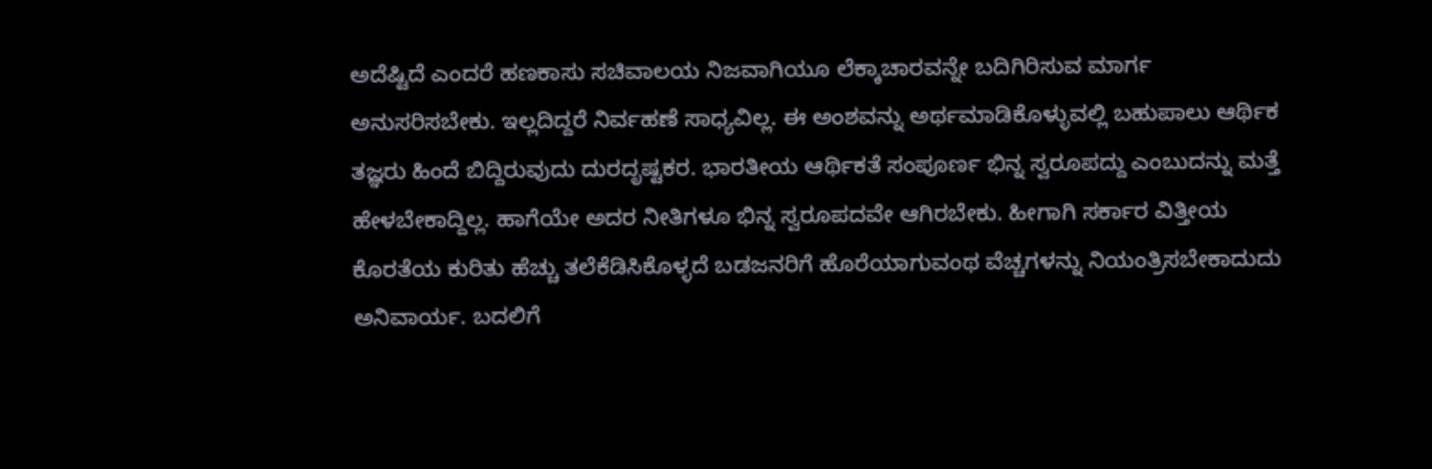ಅದೆಷ್ಟಿದೆ ಎಂದರೆ ಹಣಕಾಸು ಸಚಿವಾಲಯ ನಿಜವಾಗಿಯೂ ಲೆಕ್ಕಾಚಾರವನ್ನೇ ಬದಿಗಿರಿಸುವ ಮಾರ್ಗ ಅನುಸರಿಸಬೇಕು. ಇಲ್ಲದಿದ್ದರೆ ನಿರ್ವಹಣೆ ಸಾಧ್ಯವಿಲ್ಲ. ಈ ಅಂಶವನ್ನು ಅರ್ಥಮಾಡಿಕೊಳ್ಳುವಲ್ಲಿ ಬಹುಪಾಲು ಆರ್ಥಿಕ ತಜ್ಞರು ಹಿಂದೆ ಬಿದ್ದಿರುವುದು ದುರದೃಷ್ಟಕರ. ಭಾರತೀಯ ಆರ್ಥಿಕತೆ ಸಂಪೂರ್ಣ ಭಿನ್ನ ಸ್ವರೂಪದ್ದು ಎಂಬುದನ್ನು ಮತ್ತೆ ಹೇಳಬೇಕಾದ್ದಿಲ್ಲ. ಹಾಗೆಯೇ ಅದರ ನೀತಿಗಳೂ ಭಿನ್ನ ಸ್ವರೂಪದವೇ ಆಗಿರಬೇಕು. ಹೀಗಾಗಿ ಸರ್ಕಾರ ವಿತ್ತೀಯ ಕೊರತೆಯ ಕುರಿತು ಹೆಚ್ಚು ತಲೆಕೆಡಿಸಿಕೊಳ್ಳದೆ ಬಡಜನರಿಗೆ ಹೊರೆಯಾಗುವಂಥ ವೆಚ್ಚಗಳನ್ನು ನಿಯಂತ್ರಿಸಬೇಕಾದುದು ಅನಿವಾರ್ಯ. ಬದಲಿಗೆ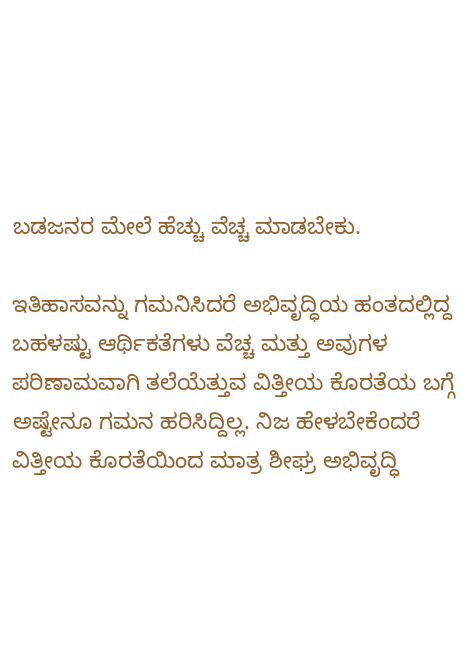ಬಡಜನರ ಮೇಲೆ ಹೆಚ್ಚು ವೆಚ್ಚ ಮಾಡಬೇಕು.

ಇತಿಹಾಸವನ್ನು ಗಮನಿಸಿದರೆ ಅಭಿವೃದ್ಧಿಯ ಹಂತದಲ್ಲಿದ್ದ ಬಹಳಷ್ಟು ಆರ್ಥಿಕತೆಗಳು ವೆಚ್ಚ ಮತ್ತು ಅವುಗಳ ಪರಿಣಾಮವಾಗಿ ತಲೆಯೆತ್ತುವ ವಿತ್ತೀಯ ಕೊರತೆಯ ಬಗ್ಗೆ ಅಷ್ಟೇನೂ ಗಮನ ಹರಿಸಿದ್ದಿಲ್ಲ. ನಿಜ ಹೇಳಬೇಕೆಂದರೆ ವಿತ್ತೀಯ ಕೊರತೆಯಿಂದ ಮಾತ್ರ ಶೀಘ್ರ ಅಭಿವೃದ್ಧಿ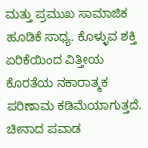ಮತ್ತು ಪ್ರಮುಖ ಸಾಮಾಜಿಕ ಹೂಡಿಕೆ ಸಾಧ್ಯ. ಕೊಳ್ಳುವ ಶಕ್ತಿ ಏರಿಕೆಯಿಂದ ವಿತ್ತೀಯ ಕೊರತೆಯ ನಕಾರಾತ್ಮಕ ಪರಿಣಾಮ ಕಡಿಮೆಯಾಗುತ್ತದೆ. ಚೀನಾದ ಪವಾಡ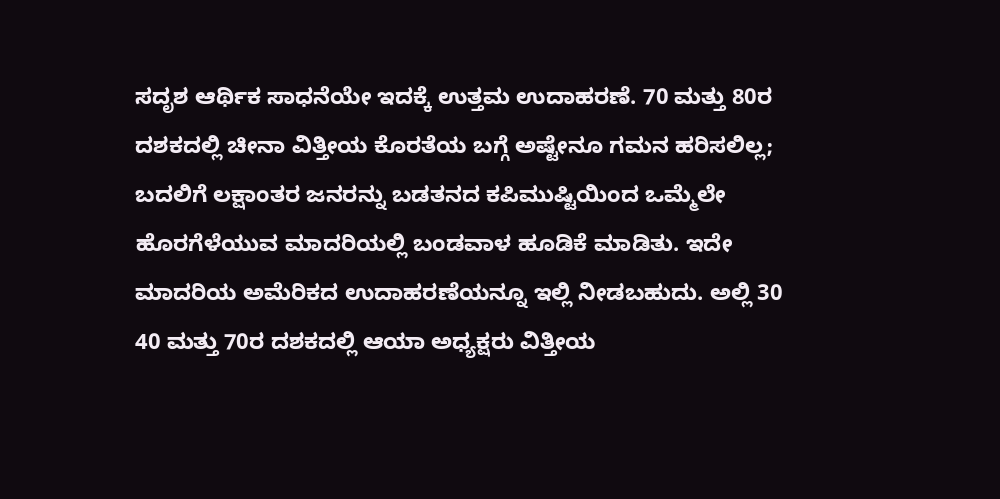ಸದೃಶ ಆರ್ಥಿಕ ಸಾಧನೆಯೇ ಇದಕ್ಕೆ ಉತ್ತಮ ಉದಾಹರಣೆ. 70 ಮತ್ತು 80ರ ದಶಕದಲ್ಲಿ ಚೀನಾ ವಿತ್ತೀಯ ಕೊರತೆಯ ಬಗ್ಗೆ ಅಷ್ಟೇನೂ ಗಮನ ಹರಿಸಲಿಲ್ಲ; ಬದಲಿಗೆ ಲಕ್ಷಾಂತರ ಜನರನ್ನು ಬಡತನದ ಕಪಿಮುಷ್ಟಿಯಿಂದ ಒಮ್ಮೆಲೇ ಹೊರಗೆಳೆಯುವ ಮಾದರಿಯಲ್ಲಿ ಬಂಡವಾಳ ಹೂಡಿಕೆ ಮಾಡಿತು. ಇದೇ ಮಾದರಿಯ ಅಮೆರಿಕದ ಉದಾಹರಣೆಯನ್ನೂ ಇಲ್ಲಿ ನೀಡಬಹುದು. ಅಲ್ಲಿ 30 40 ಮತ್ತು 70ರ ದಶಕದಲ್ಲಿ ಆಯಾ ಅಧ್ಯಕ್ಷರು ವಿತ್ತೀಯ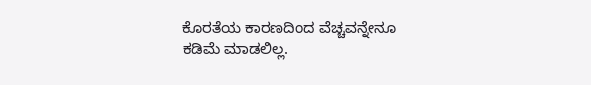ಕೊರತೆಯ ಕಾರಣದಿಂದ ವೆಚ್ಚವನ್ನೇನೂ ಕಡಿಮೆ ಮಾಡಲಿಲ್ಲ.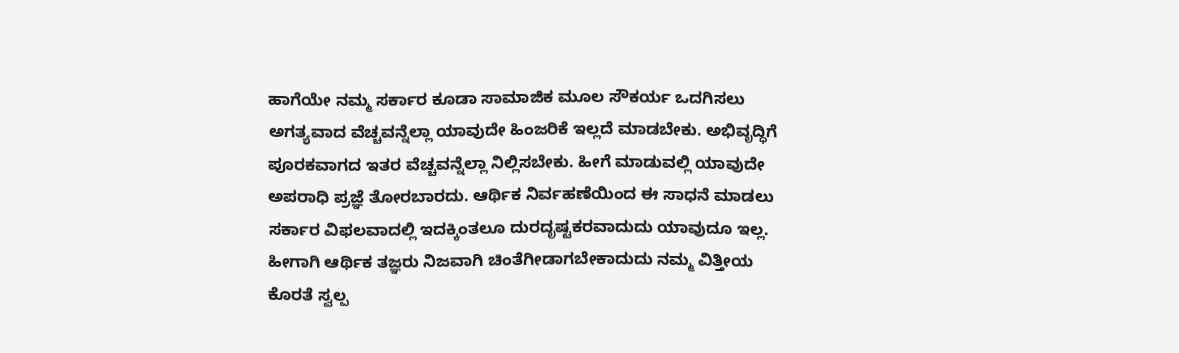ಹಾಗೆಯೇ ನಮ್ಮ ಸರ್ಕಾರ ಕೂಡಾ ಸಾಮಾಜಿಕ ಮೂಲ ಸೌಕರ್ಯ ಒದಗಿಸಲು ಅಗತ್ಯವಾದ ವೆಚ್ಚವನ್ನೆಲ್ಲಾ ಯಾವುದೇ ಹಿಂಜರಿಕೆ ಇಲ್ಲದೆ ಮಾಡಬೇಕು. ಅಭಿವೃದ್ಧಿಗೆ ಪೂರಕವಾಗದ ಇತರ ವೆಚ್ಚವನ್ನೆಲ್ಲಾ ನಿಲ್ಲಿಸಬೇಕು. ಹೀಗೆ ಮಾಡುವಲ್ಲಿ ಯಾವುದೇ ಅಪರಾಧಿ ಪ್ರಜ್ಞೆ ತೋರಬಾರದು. ಆರ್ಥಿಕ ನಿರ್ವಹಣೆಯಿಂದ ಈ ಸಾಧನೆ ಮಾಡಲು ಸರ್ಕಾರ ವಿಫಲವಾದಲ್ಲಿ ಇದಕ್ಕಿಂತಲೂ ದುರದೃಷ್ಟಕರವಾದುದು ಯಾವುದೂ ಇಲ್ಲ. ಹೀಗಾಗಿ ಆರ್ಥಿಕ ತಜ್ಞರು ನಿಜವಾಗಿ ಚಿಂತೆಗೀಡಾಗಬೇಕಾದುದು ನಮ್ಮ ವಿತ್ತೀಯ ಕೊರತೆ ಸ್ವಲ್ಪ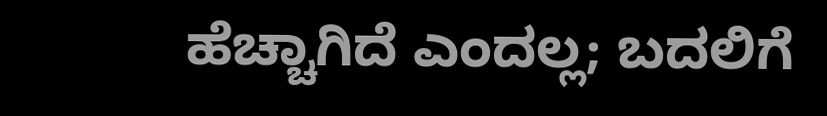ಹೆಚ್ಚಾಗಿದೆ ಎಂದಲ್ಲ; ಬದಲಿಗೆ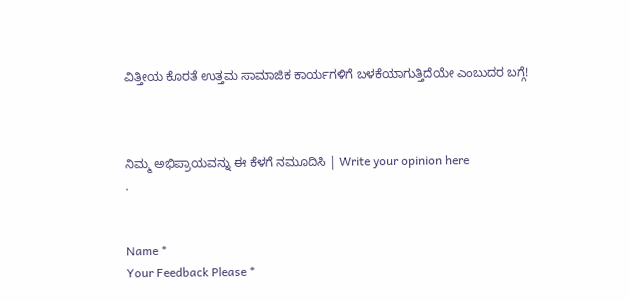ವಿತ್ತೀಯ ಕೊರತೆ ಉತ್ತಮ ಸಾಮಾಜಿಕ ಕಾರ್ಯಗಳಿಗೆ ಬಳಕೆಯಾಗುತ್ತಿದೆಯೇ ಎಂಬುದರ ಬಗ್ಗೆ!



ನಿಮ್ಮ ಅಭಿಪ್ರಾಯವನ್ನು ಈ ಕೆಳಗೆ ನಮೂದಿಸಿ | Write your opinion here
.


Name *
Your Feedback Please *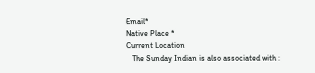Email*
Native Place *
Current Location
   The Sunday Indian is also associated with :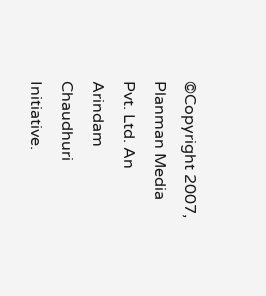©Copyright 2007, Planman Media Pvt. Ltd. An Arindam Chaudhuri Initiative.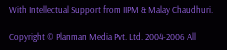With Intellectual Support from IIPM & Malay Chaudhuri.

Copyright © Planman Media Pvt. Ltd. 2004-2006 All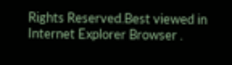Rights Reserved.Best viewed in Internet Explorer Browser .